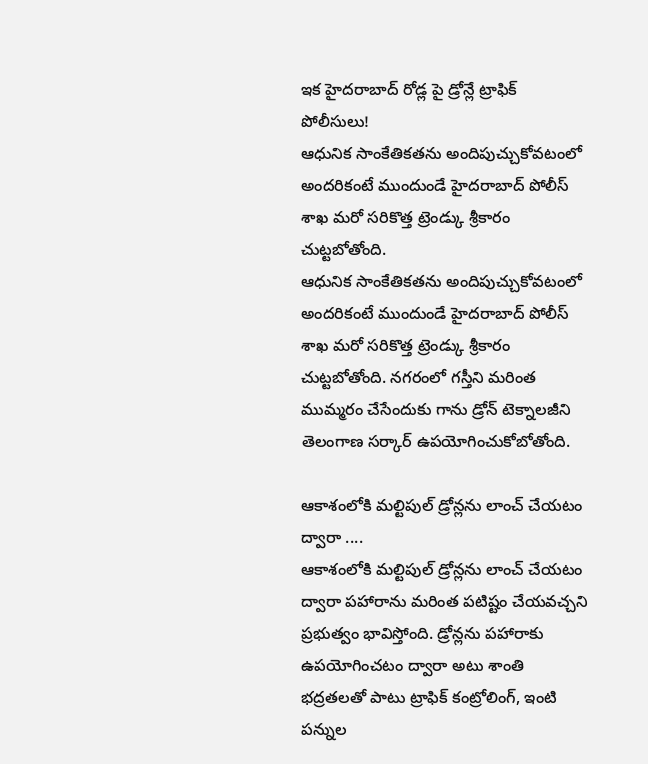ఇక హైదరాబాద్ రోడ్ల పై డ్రోన్లే ట్రాఫిక్ పోలీసులు!
ఆధునిక సాంకేతికతను అందిపుచ్చుకోవటంలో అందరికంటే ముందుండే హైదరాబాద్ పోలీస్ శాఖ మరో సరికొత్త ట్రెండ్కు శ్రీకారం చుట్టబోతోంది.
ఆధునిక సాంకేతికతను అందిపుచ్చుకోవటంలో అందరికంటే ముందుండే హైదరాబాద్ పోలీస్ శాఖ మరో సరికొత్త ట్రెండ్కు శ్రీకారం చుట్టబోతోంది. నగరంలో గస్తీని మరింత ముమ్మరం చేసేందుకు గాను డ్రోన్ టెక్నాలజీని తెలంగాణ సర్కార్ ఉపయోగించుకోబోతోంది.

ఆకాశంలోకి మల్టిపుల్ డ్రోన్లను లాంచ్ చేయటం ద్వారా ....
ఆకాశంలోకి మల్టిపుల్ డ్రోన్లను లాంచ్ చేయటం ద్వారా పహారాను మరింత పటిష్టం చేయవచ్చని ప్రభుత్వం భావిస్తోంది. డ్రోన్లను పహారాకు ఉపయోగించటం ద్వారా అటు శాంతి భద్రతలతో పాటు ట్రాఫిక్ కంట్రోలింగ్, ఇంటి పన్నుల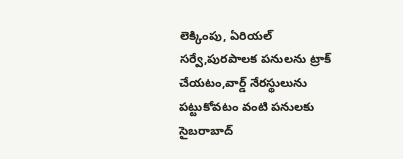లెక్కింపు, ఏరియల్ సర్వే,పురపాలక పనులను ట్రాక్ చేయటం,వార్డ్ నేరస్థులును పట్టుకోవటం వంటి పనులకు సైబరాబాద్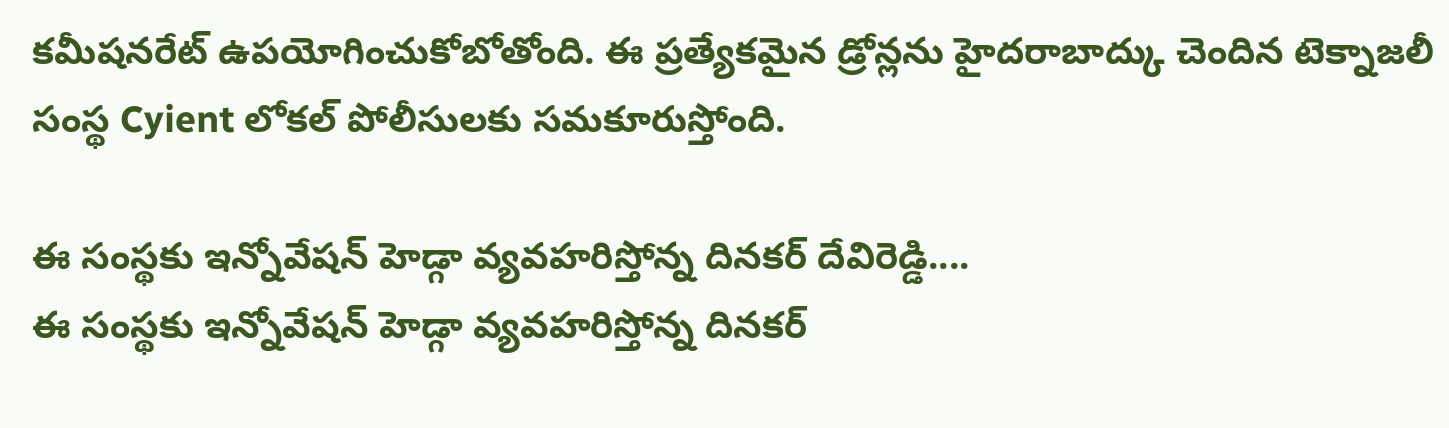కమీషనరేట్ ఉపయోగించుకోబోతోంది. ఈ ప్రత్యేకమైన డ్రోన్లను హైదరాబాద్కు చెందిన టెక్నాజలీ సంస్థ Cyient లోకల్ పోలీసులకు సమకూరుస్తోంది.

ఈ సంస్థకు ఇన్నోవేషన్ హెడ్గా వ్యవహరిస్తోన్న దినకర్ దేవిరెడ్డి....
ఈ సంస్థకు ఇన్నోవేషన్ హెడ్గా వ్యవహరిస్తోన్న దినకర్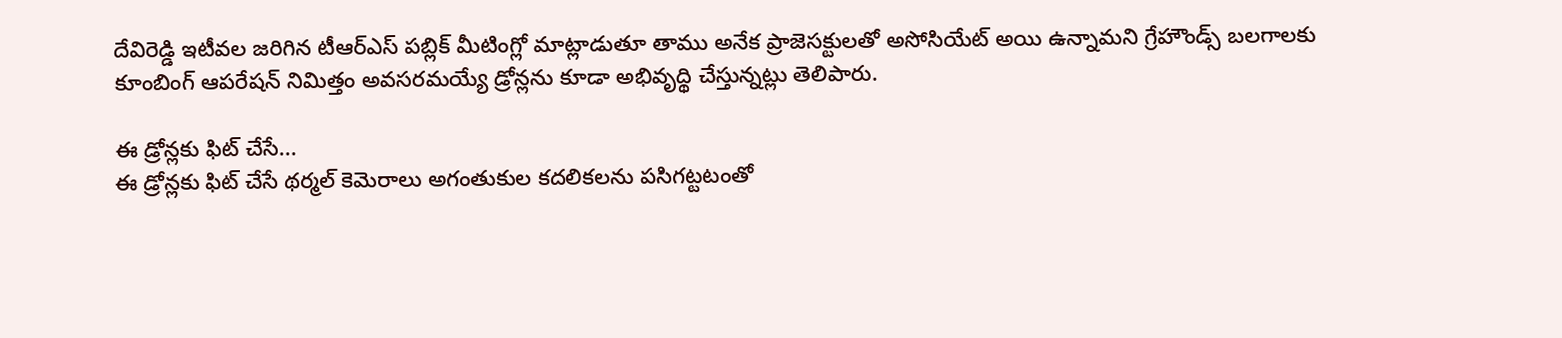దేవిరెడ్డి ఇటీవల జరిగిన టీఆర్ఎస్ పబ్లిక్ మీటింగ్లో మాట్లాడుతూ తాము అనేక ప్రాజెసక్టులతో అసోసియేట్ అయి ఉన్నామని గ్రేహౌండ్స్ బలగాలకు కూంబింగ్ ఆపరేషన్ నిమిత్తం అవసరమయ్యే డ్రోన్లను కూడా అభివృద్థి చేస్తున్నట్లు తెలిపారు.

ఈ డ్రోన్లకు ఫిట్ చేసే...
ఈ డ్రోన్లకు ఫిట్ చేసే థర్మల్ కెమెరాలు అగంతుకుల కదలికలను పసిగట్టటంతో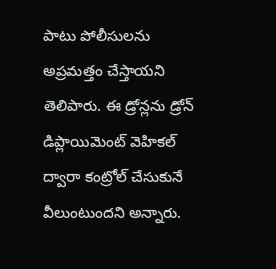పాటు పోలీసులను అప్రమత్తం చేస్తాయని తెలిపారు. ఈ డ్రోన్లను డ్రోన్ డిప్లాయిమెంట్ వెహికల్ ద్వారా కంట్రోల్ చేసుకునే వీలుంటుందని అన్నారు.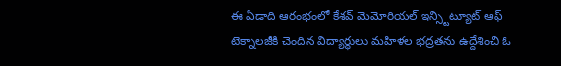ఈ ఏడాది ఆరంభంలో కేశవ్ మెమోరియల్ ఇన్స్టిట్యూట్ ఆఫ్ టెక్నాలజీకి చెందిన విద్యార్థులు మహిళల భద్రతను ఉద్దేశించి ఓ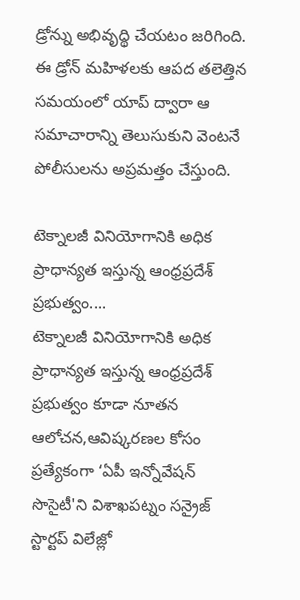డ్రోన్ను అభివృద్థి చేయటం జరిగింది. ఈ డ్రోన్ మహిళలకు ఆపద తలెత్తిన సమయంలో యాప్ ద్వారా ఆ సమాచారాన్ని తెలుసుకుని వెంటనే పోలీసులను అప్రమత్తం చేస్తుంది.

టెక్నాలజీ వినియోగానికి అధిక ప్రాధాన్యత ఇస్తున్న ఆంధ్రప్రదేశ్ ప్రభుత్వం....
టెక్నాలజీ వినియోగానికి అధిక ప్రాధాన్యత ఇస్తున్న ఆంధ్రప్రదేశ్ ప్రభుత్వం కూడా నూతన ఆలోచన,ఆవిష్కరణల కోసం ప్రత్యేకంగా ‘ఏపీ ఇన్నోవేషన్ సొసైటీ'ని విశాఖపట్నం సన్రైజ్ స్టార్టప్ విలేజ్లో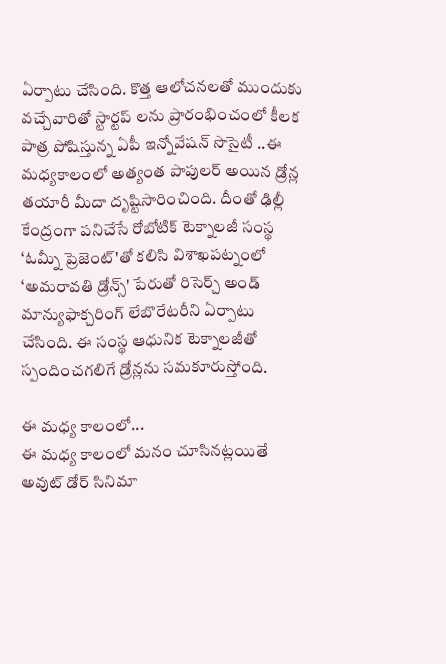ఏర్పాటు చేసింది. కొత్త ఆలోచనలతో ముందుకు వచ్చేవారితో స్టార్టప్ లను ప్రారంభించంలో కీలక పాత్ర పోషిస్తున్న ఏపీ ఇన్నోవేషన్ సొసైటీ ..ఈ మధ్యకాలంలో అత్యంత పాపులర్ అయిన డ్రోన్ల తయారీ మీదా దృష్టిసారించింది. దీంతో ఢిల్లీ కేంద్రంగా పనిచేసే రోబోటిక్ టెక్నాలజీ సంస్థ ‘ఓమ్నీ ప్రెజెంట్'తో కలిసి విశాఖపట్నంలో ‘అమరావతి డ్రోన్స్' పేరుతో రిసెర్చ్ అండ్ మాన్యుఫాక్చరింగ్ లేబొరేటరీని ఏర్పాటు చేసింది. ఈ సంస్థ ఆధునిక టెక్నాలజీతో స్పందించగలిగే డ్రోన్లను సమకూరుస్తోంది.

ఈ మధ్య కాలంలో...
ఈ మధ్య కాలంలో మనం చూసినట్లయితే అవుట్ డోర్ సినిమా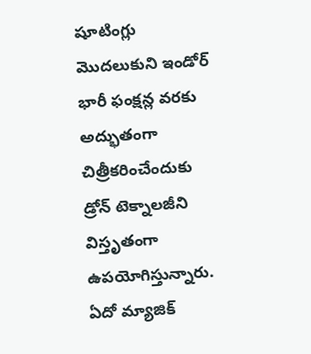షూటింగ్లు మొదలుకుని ఇండోర్ భారీ ఫంక్షన్ల వరకు అద్భుతంగా చిత్రీకరించేందుకు డ్రోన్ టెక్నాలజీని విస్తృతంగా ఉపయోగిస్తున్నారు. ఏదో మ్యాజిక్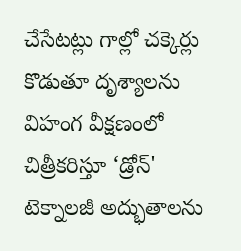చేసేటట్లు గాల్లో చక్కెర్లు కొడుతూ దృశ్యాలను విహంగ వీక్షణంలో చిత్రీకరిస్తూ ‘డ్రోన్' టెక్నాలజీ అద్భుతాలను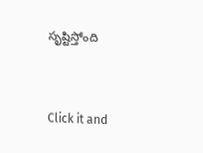సృష్టిస్తోంది


Click it and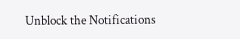Unblock the Notifications